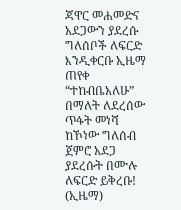ጃዋር መሐመድና አደጋውን ያደረሱ ግለሰቦች ለፍርድ እንዲቀርቡ ኢዜማ ጠየቀ
“ተከብቤአለሁ” በማለት ለደረሰው ጥፋት መነሻ ከኾነው ግለሰብ ጀምሮ አደጋ ያደረሱት በሙሉ ለፍርድ ይቅረቡ! (ኢዜማ)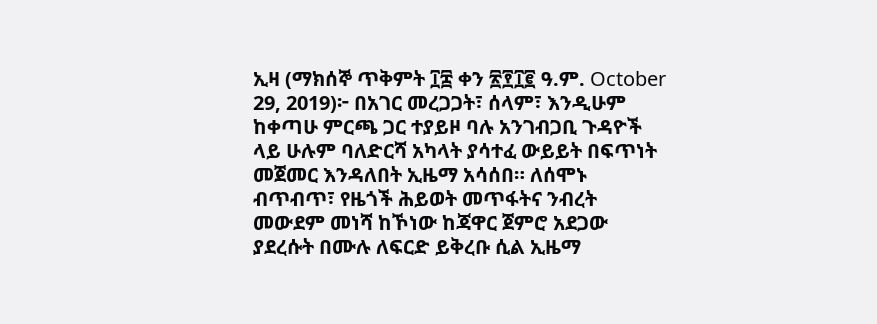ኢዛ (ማክሰኞ ጥቅምት ፲፰ ቀን ፳፻፲፪ ዓ.ም. October 29, 2019)፦ በአገር መረጋጋት፣ ሰላም፣ እንዲሁም ከቀጣሁ ምርጫ ጋር ተያይዞ ባሉ አንገብጋቢ ጉዳዮች ላይ ሁሉም ባለድርሻ አካላት ያሳተፈ ውይይት በፍጥነት መጀመር እንዳለበት ኢዜማ አሳሰበ። ለሰሞኑ ብጥብጥ፣ የዜጎች ሕይወት መጥፋትና ንብረት መውደም መነሻ ከኾነው ከጃዋር ጀምሮ አደጋው ያደረሱት በሙሉ ለፍርድ ይቅረቡ ሲል ኢዜማ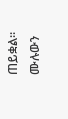ጠይቋል።
ሙሉውን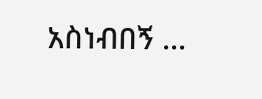አስነብበኝ ...